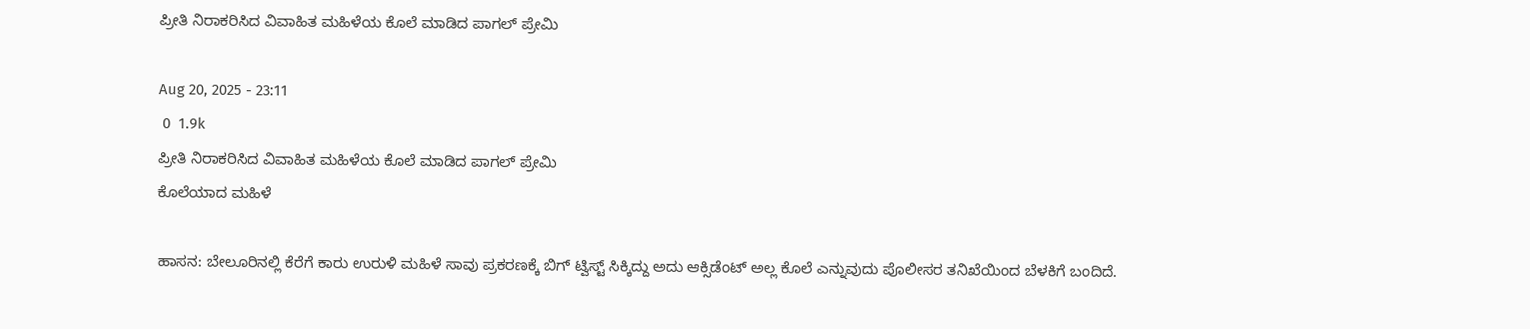ಪ್ರೀತಿ ನಿರಾಕರಿಸಿದ ವಿವಾಹಿತ ಮಹಿಳೆಯ ಕೊಲೆ ಮಾಡಿದ ಪಾಗಲ್ ಪ್ರೇಮಿ

Aug 20, 2025 - 23:11
 0  1.9k
ಪ್ರೀತಿ ನಿರಾಕರಿಸಿದ ವಿವಾಹಿತ ಮಹಿಳೆಯ ಕೊಲೆ ಮಾಡಿದ ಪಾಗಲ್ ಪ್ರೇಮಿ
ಕೊಲೆಯಾದ ಮಹಿಳೆ

ಹಾಸನ: ಬೇಲೂರಿನಲ್ಲಿ ಕೆರೆಗೆ ಕಾರು ಉರುಳಿ ಮಹಿಳೆ ಸಾವು ಪ್ರಕರಣಕ್ಕೆ ಬಿಗ್ ಟ್ವಿಸ್ಟ್ ಸಿಕ್ಕಿದ್ದು ಅದು ಆಕ್ಸಿಡೆಂಟ್ ಅಲ್ಲ ಕೊಲೆ ಎನ್ನುವುದು ಪೊಲೀಸರ ತನಿಖೆಯಿಂದ ಬೆಳಕಿಗೆ ಬಂದಿದೆ.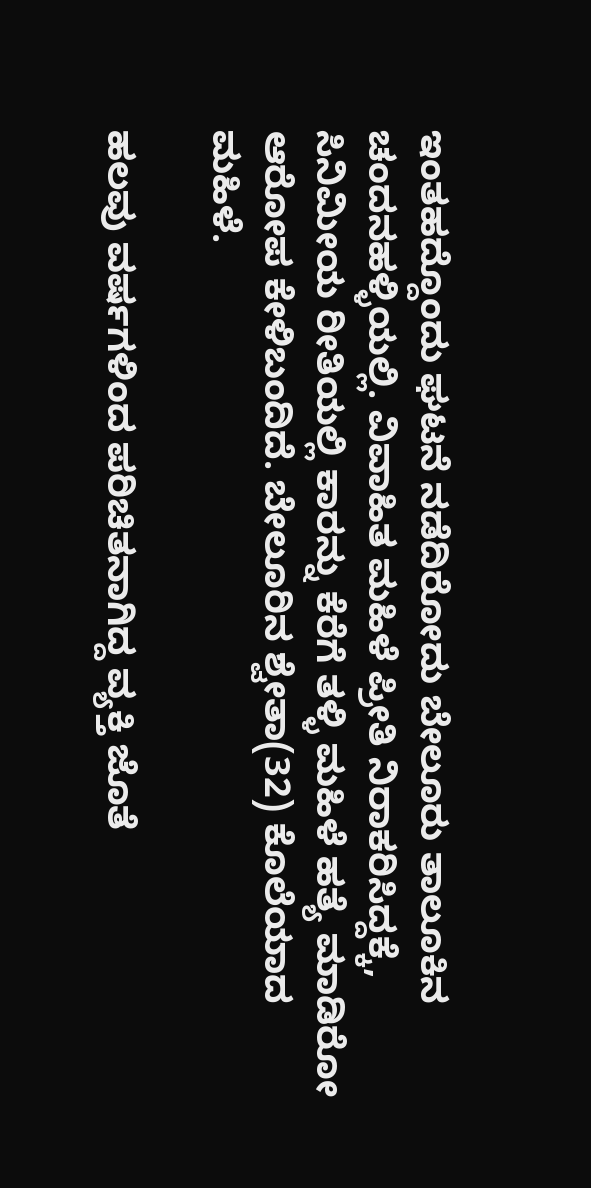ಇಂತಹದ್ದೊಂದು ಘಟನೆ ನಡೆದಿರೋದು ಬೇಲೂರು ತಾಲೂಕಿನ ಚಂದನಹಳ್ಳಿಯಲ್ಲಿ. ವಿವಾಹಿತ ಮಹಿಳೆ ಪ್ರೀತಿ ನಿರಾಕರಿಸಿದ್ದಕ್ಕೆ, ಸಿನಿಮೀಯ ರೀತಿಯಲ್ಲಿ ಕಾರನ್ನು ಕೆರೆಗೆ ತಳ್ಳಿ ಮಹಿಳೆ ಹತ್ಯೆ ಮಾಡಿರೋ ಆರೋಪ ಕೇಳಿಬಂದಿದೆ. ಬೇಲೂರಿನ ಶ್ವೇತಾ(32) ಕೊಲೆಯಾದ ಮಹಿಳೆ.

ಹಲವು ವರ್ಷಗಳಿಂದ ಪರಿಚಿತನಾಗಿದ್ದ ವ್ಯಕ್ತಿ ಜೊತೆ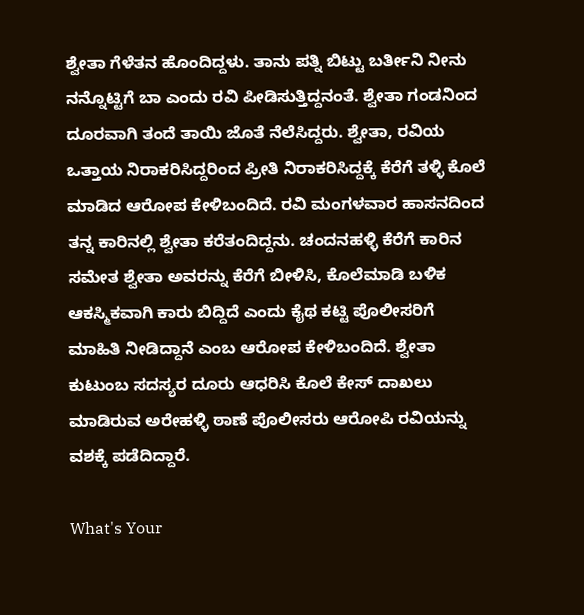ಶ್ವೇತಾ ಗೆಳೆತನ ಹೊಂದಿದ್ದಳು. ತಾನು ಪತ್ನಿ ಬಿಟ್ಟು ಬರ್ತೀನಿ ನೀನು ನನ್ನೊಟ್ಟಿಗೆ ಬಾ ಎಂದು ರವಿ ಪೀಡಿಸುತ್ತಿದ್ದನಂತೆ. ಶ್ವೇತಾ ಗಂಡನಿಂದ ದೂರವಾಗಿ ತಂದೆ ತಾಯಿ ಜೊತೆ ನೆಲೆಸಿದ್ದರು. ಶ್ವೇತಾ, ರವಿಯ ಒತ್ತಾಯ ನಿರಾಕರಿಸಿದ್ದರಿಂದ ಪ್ರೀತಿ ನಿರಾಕರಿಸಿದ್ದಕ್ಕೆ ಕೆರೆಗೆ ತಳ್ಳಿ ಕೊಲೆ ಮಾಡಿದ ಆರೋಪ ಕೇಳಿಬಂದಿದೆ. ರವಿ ಮಂಗಳವಾರ ಹಾಸನದಿಂದ ತನ್ನ ಕಾರಿನಲ್ಲಿ ಶ್ವೇತಾ ಕರೆತಂದಿದ್ದನು. ಚಂದನಹಳ್ಳಿ‌ ಕೆರೆಗೆ ಕಾರಿನ ಸಮೇತ ಶ್ವೇತಾ ಅವರನ್ನು ಕೆರೆಗೆ ಬೀಳಿಸಿ, ಕೊಲೆಮಾಡಿ ಬಳಿಕ ಆಕಸ್ಮಿಕವಾಗಿ ಕಾರು ಬಿದ್ದಿದೆ ಎಂದು ಕೈಥ ಕಟ್ಟಿ ಪೊಲೀಸರಿಗೆ ಮಾಹಿತಿ ನೀಡಿದ್ದಾನೆ ಎಂಬ ಆರೋಪ ಕೇಳಿಬಂದಿದೆ. ಶ್ವೇತಾ ಕುಟುಂಬ ಸದಸ್ಯರ ದೂರು ಆಧರಿಸಿ ಕೊಲೆ ಕೇಸ್ ದಾಖಲು ಮಾಡಿರುವ ಅರೇಹಳ್ಳಿ ಠಾಣೆ ಪೊಲೀಸರು ಆರೋಪಿ ರವಿಯನ್ನು ವಶಕ್ಕೆ ಪಡೆದಿದ್ದಾರೆ.

What's Your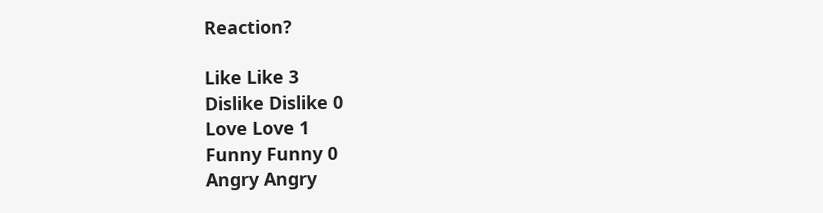Reaction?

Like Like 3
Dislike Dislike 0
Love Love 1
Funny Funny 0
Angry Angry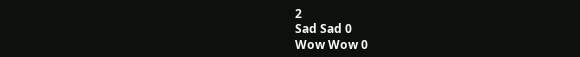2
Sad Sad 0
Wow Wow 0